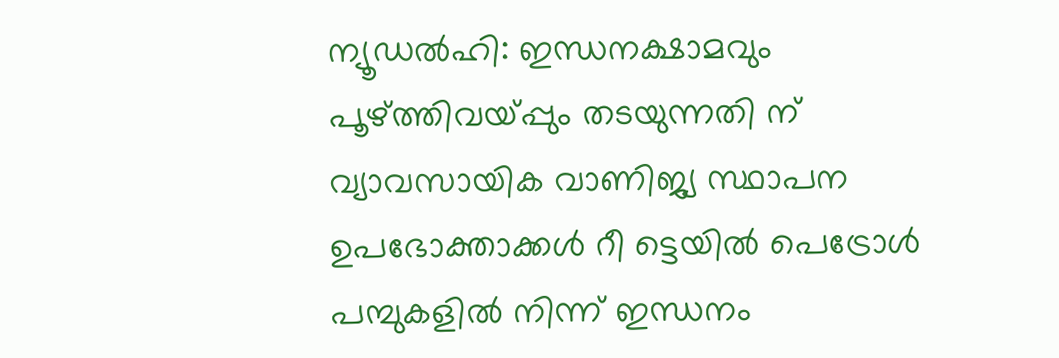ന്യൂഡൽഹി: ഇന്ധനക്ഷാമവും പൂഴ്ത്തിവയ്പ്പും തടയുന്നതി ന് വ്യാവസായിക വാണിജ്യ സ്ഥാപന ഉപഭോക്താക്കൾ റീ ട്ടെയിൽ പെട്രോൾ പമ്പുകളിൽ നിന്ന് ഇന്ധനം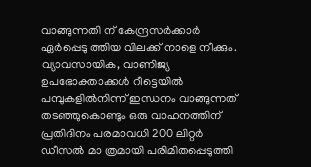വാങ്ങുന്നതി ന് കേന്ദ്രസർക്കാർ ഏർപ്പെടു ത്തിയ വിലക്ക് നാളെ നീക്കും.
വ്യാവസായിക, വാണിജ്യ ഉപഭോക്താക്കൾ റീട്ടെയിൽ പമ്പുകളിൽനിന്ന് ഇന്ധനം വാങ്ങുന്നത് തടഞ്ഞുകൊണ്ടും ഒരു വാഹനത്തിന് പ്രതിദിനം പരമാവധി 200 ലിറ്റർ ഡീസൽ മാ ത്രമായി പരിമിതപ്പെടുത്തി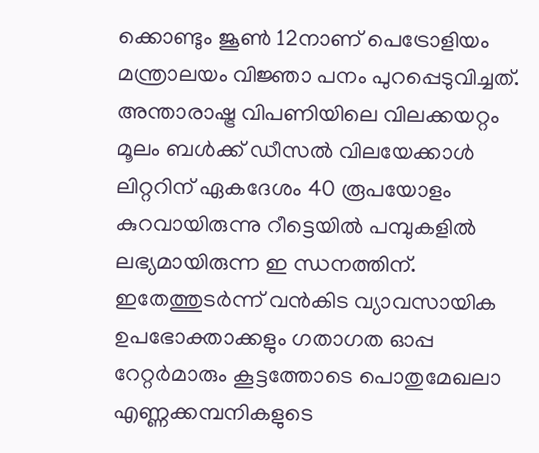ക്കൊണ്ടും ജൂൺ 12നാണ് പെട്രോളിയം മന്ത്രാലയം വിജ്ഞാ പനം പുറപ്പെടുവിച്ചത്.
അന്താരാഷ്ട്ര വിപണിയിലെ വിലക്കയറ്റം മൂലം ബൾക്ക് ഡീസൽ വിലയേക്കാൾ ലിറ്ററിന് ഏകദേശം 40 രൂപയോളം കുറവായിരുന്നു റീട്ടെയിൽ പമ്പുകളിൽ ലഭ്യമായിരുന്ന ഇ ന്ധനത്തിന്. ഇതേത്തുടർന്ന് വൻകിട വ്യാവസായിക ഉപഭോക്താക്കളും ഗതാഗത ഓപ്പ റേറ്റർമാരും കൂട്ടത്തോടെ പൊതുമേഖലാ എണ്ണക്കമ്പനികളുടെ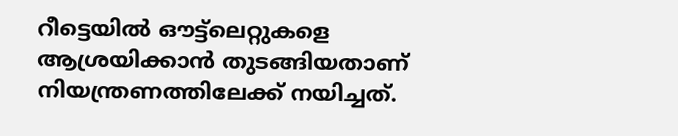റീട്ടെയിൽ ഔട്ട്ലെറ്റുകളെ
ആശ്രയിക്കാൻ തുടങ്ങിയതാണ് നിയന്ത്രണത്തിലേക്ക് നയിച്ചത്.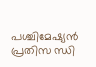പശ്ചിമേഷ്യൻ പ്രതിസ ന്ധി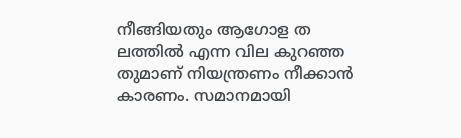നീങ്ങിയതും ആഗോള ത ലത്തിൽ എന്ന വില കുറഞ്ഞ തുമാണ് നിയന്ത്രണം നീക്കാൻ കാരണം. സമാനമായി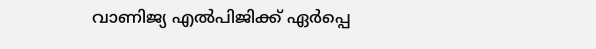വാണിജ്യ എൽപിജിക്ക് ഏർപ്പെ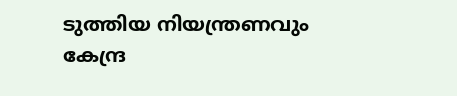ടുത്തിയ നിയന്ത്രണവും കേന്ദ്ര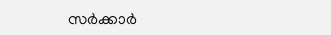സർക്കാർ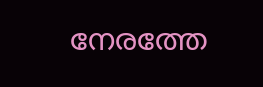നേരത്തേ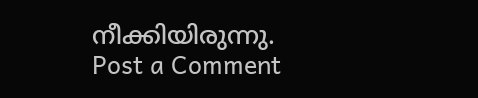നീക്കിയിരുന്നു.
Post a Comment